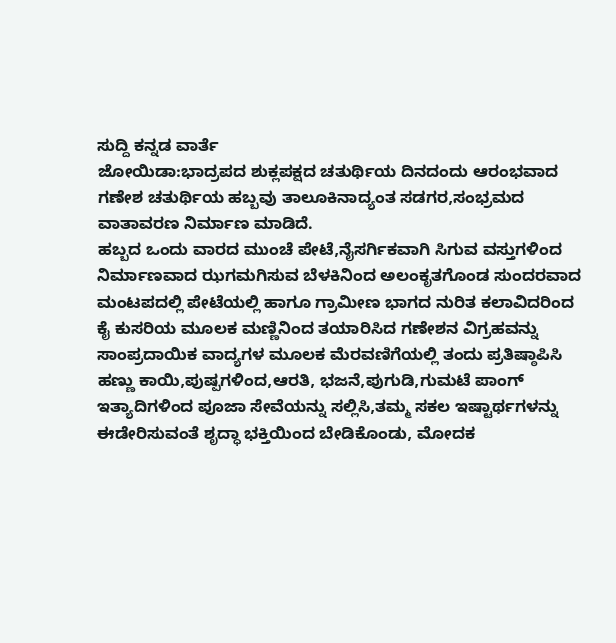ಸುದ್ದಿ ಕನ್ನಡ ವಾರ್ತೆ
ಜೋಯಿಡಾ:ಭಾದ್ರಪದ ಶುಕ್ಲಪಕ್ಷದ ಚತುರ್ಥಿಯ ದಿನದಂದು ಆರಂಭವಾದ ಗಣೇಶ ಚತುರ್ಥಿಯ ಹಬ್ಬವು ತಾಲೂಕಿನಾದ್ಯಂತ ಸಡಗರ,ಸಂಭ್ರಮದ ವಾತಾವರಣ ನಿರ್ಮಾಣ ಮಾಡಿದೆ.
ಹಬ್ಬದ ಒಂದು ವಾರದ ಮುಂಚೆ ಪೇಟೆ,ನೈಸರ್ಗಿಕವಾಗಿ ಸಿಗುವ ವಸ್ತುಗಳಿಂದ ನಿರ್ಮಾಣವಾದ ಝಗಮಗಿಸುವ ಬೆಳಕಿನಿಂದ ಅಲಂಕೃತಗೊಂಡ ಸುಂದರವಾದ ಮಂಟಪದಲ್ಲಿ ಪೇಟೆಯಲ್ಲಿ ಹಾಗೂ ಗ್ರಾಮೀಣ ಭಾಗದ ನುರಿತ ಕಲಾವಿದರಿಂದ ಕೈ ಕುಸರಿಯ ಮೂಲಕ ಮಣ್ಣಿನಿಂದ ತಯಾರಿಸಿದ ಗಣೇಶನ ವಿಗ್ರಹವನ್ನು ಸಾಂಪ್ರದಾಯಿಕ ವಾದ್ಯಗಳ ಮೂಲಕ ಮೆರವಣಿಗೆಯಲ್ಲಿ ತಂದು ಪ್ರತಿಷ್ಠಾಪಿಸಿ ಹಣ್ಣು ಕಾಯಿ,ಪುಷ್ಪಗಳಿಂದ,ಆರತಿ, ಭಜನೆ,ಪುಗುಡಿ,ಗುಮಟೆ ಪಾಂಗ್ ಇತ್ಯಾದಿಗಳಿಂದ ಪೂಜಾ ಸೇವೆಯನ್ನು ಸಲ್ಲಿಸಿ,ತಮ್ಮ ಸಕಲ ಇಷ್ಟಾರ್ಥಗಳನ್ನು ಈಡೇರಿಸುವಂತೆ ಶೃದ್ಧಾ ಭಕ್ತಿಯಿಂದ ಬೇಡಿಕೊಂಡು, ಮೋದಕ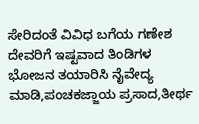ಸೇರಿದಂತೆ ವಿವಿಧ ಬಗೆಯ ಗಣೇಶ ದೇವರಿಗೆ ಇಷ್ಟವಾದ ತಿಂಡಿಗಳ ಭೋಜನ ತಯಾರಿಸಿ ನೈವೇದ್ಯ ಮಾಡಿ,ಪಂಚಕಜ್ಜಾಯ ಪ್ರಸಾದ,ತೀರ್ಥ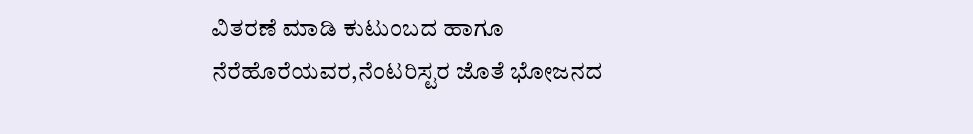ವಿತರಣೆ ಮಾಡಿ ಕುಟುಂಬದ ಹಾಗೂ ನೆರೆಹೊರೆಯವರ,ನೆಂಟರಿಸ್ಟರ ಜೊತೆ ಭೋಜನದ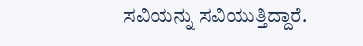ಸವಿಯನ್ನು ಸವಿಯುತ್ತಿದ್ದಾರೆ.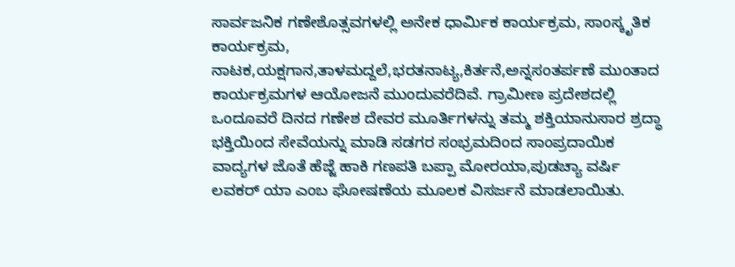ಸಾರ್ವಜನಿಕ ಗಣೇಶೊತ್ಸವಗಳಲ್ಲಿ ಅನೇಕ ಧಾರ್ಮಿಕ ಕಾರ್ಯಕ್ರಮ, ಸಾಂಸ್ಕೃತಿಕ ಕಾರ್ಯಕ್ರಮ, ನಾಟಕ,ಯಕ್ಷಗಾನ,ತಾಳಮದ್ದಲೆ,ಭರತನಾಟ್ಯ,ಕಿರ್ತನೆ,ಅನ್ನಸಂತರ್ಪಣೆ ಮುಂತಾದ ಕಾರ್ಯಕ್ರಮಗಳ ಆಯೋಜನೆ ಮುಂದುವರೆದಿವೆ. ಗ್ರಾಮೀಣ ಪ್ರದೇಶದಲ್ಲಿ ಒಂದೂವರೆ ದಿನದ ಗಣೇಶ ದೇವರ ಮೂರ್ತಿಗಳನ್ನು ತಮ್ಮ ಶಕ್ತಿಯಾನುಸಾರ ಶ್ರದ್ಧಾ ಭಕ್ತಿಯಿಂದ ಸೇವೆಯನ್ನು ಮಾಡಿ ಸಡಗರ ಸಂಭ್ರಮದಿಂದ ಸಾಂಪ್ರದಾಯಿಕ ವಾದ್ಯಗಳ ಜೊತೆ ಹೆಜ್ಜೆ ಹಾಕಿ ಗಣಪತಿ ಬಪ್ಪಾ ಮೋರಯಾ,ಪುಡಚ್ಯಾ ವರ್ಷಿ ಲವಕರ್ ಯಾ ಎಂಬ ಘೋಷಣೆಯ ಮೂಲಕ ವಿಸರ್ಜನೆ ಮಾಡಲಾಯಿತು.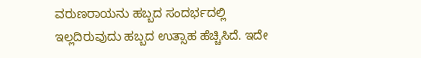ವರುಣರಾಯನು ಹಬ್ಬದ ಸಂದರ್ಭದಲ್ಲಿ ಇಲ್ಲದಿರುವುದು ಹಬ್ಬದ ಉತ್ಸಾಹ ಹೆಚ್ಚಿಸಿದೆ. ಇದೇ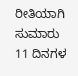ರೀತಿಯಾಗಿ ಸುಮಾರು 11 ದಿನಗಳ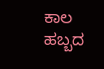ಕಾಲ ಹಬ್ಬದ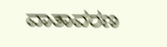ವಾತಾವರಣ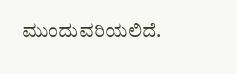ಮುಂದುವರಿಯಲಿದೆ.